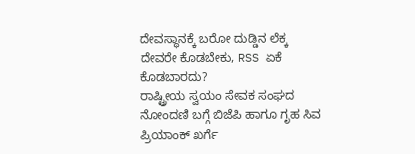ದೇವಸ್ಥಾನಕ್ಕೆ ಬರೋ ದುಡ್ಡಿನ ಲೆಕ್ಕ ದೇವರೇ ಕೊಡಬೇಕು, RSS ಏಕೆ ಕೊಡಬಾರದು?
ರಾಷ್ಟ್ರೀಯ ಸ್ವಯಂ ಸೇವಕ ಸಂಘದ ನೋಂದಣಿ ಬಗ್ಗೆ ಬಿಜೆಪಿ ಹಾಗೂ ಗೃಹ ಸಿವ ಪ್ರಿಯಾಂಕ್ ಖರ್ಗೆ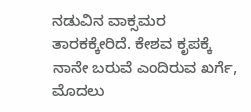ನಡುವಿನ ವಾಕ್ಸಮರ ತಾರಕಕ್ಕೇರಿದೆ. ಕೇಶವ ಕೃಪಕ್ಕೆ ನಾನೇ ಬರುವೆ ಎಂದಿರುವ ಖರ್ಗೆ, ಮೊದಲು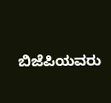ಬಿಜೆಪಿಯವರು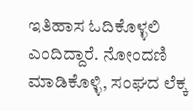ಇತಿಹಾಸ ಓದಿಕೊಳ್ಳಲಿ ಎಂದಿದ್ದಾರೆ. ನೋಂದಣಿ ಮಾಡಿಕೊಳ್ಳಿ, ಸಂಘದ ಲೆಕ್ಕ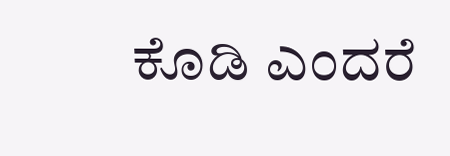ಕೊಡಿ ಎಂದರೆ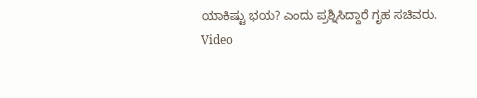ಯಾಕಿಷ್ಟು ಭಯ? ಎಂದು ಪ್ರಶ್ನಿಸಿದ್ದಾರೆ ಗೃಹ ಸಚಿವರು.
Video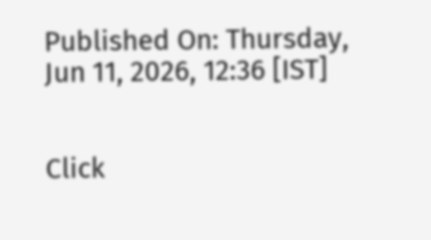Published On: Thursday, Jun 11, 2026, 12:36 [IST]


Click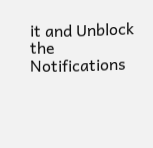it and Unblock the Notifications